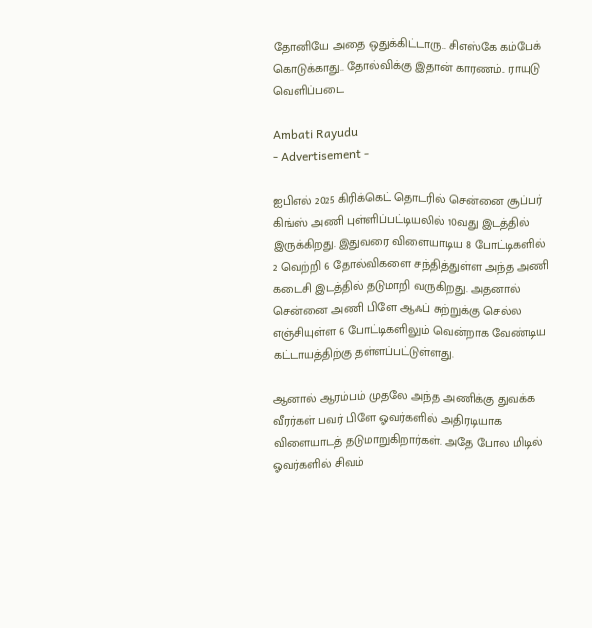தோனியே அதை ஒதுக்கிட்டாரு.. சிஎஸ்கே கம்பேக் கொடுக்காது.. தோல்விக்கு இதான் காரணம்.. ராயுடு வெளிப்படை

Ambati Rayudu
- Advertisement -

ஐபிஎல் 2025 கிரிக்கெட் தொடரில் சென்னை சூப்பர் கிங்ஸ் அணி புள்ளிப்பட்டியலில் 10வது இடத்தில் இருக்கிறது. இதுவரை விளையாடிய 8 போட்டிகளில் 2 வெற்றி 6 தோல்விகளை சந்தித்துள்ள அந்த அணி கடைசி இடத்தில் தடுமாறி வருகிறது. அதனால் சென்னை அணி பிளே ஆஃப் சுற்றுக்கு செல்ல எஞ்சியுள்ள 6 போட்டிகளிலும் வென்றாக வேண்டிய கட்டாயத்திற்கு தள்ளப்பட்டுள்ளது.

ஆனால் ஆரம்பம் முதலே அந்த அணிக்கு துவக்க வீரர்கள் பவர் பிளே ஓவர்களில் அதிரடியாக விளையாடத் தடுமாறுகிறார்கள். அதே போல மிடில் ஓவர்களில் சிவம்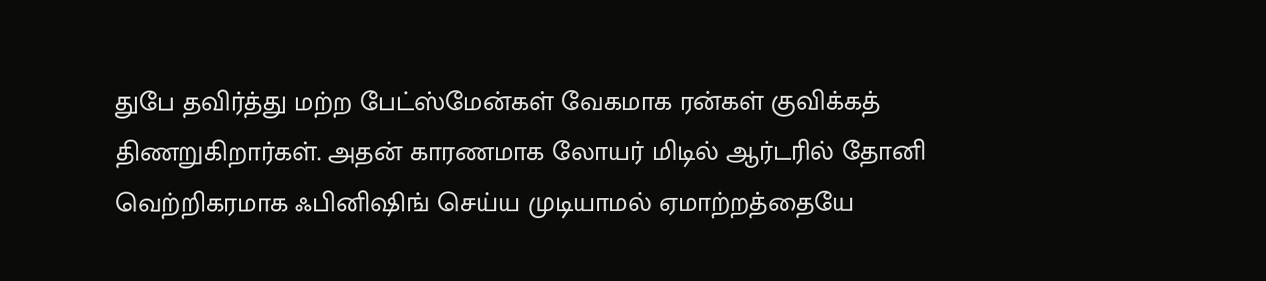துபே தவிர்த்து மற்ற பேட்ஸ்மேன்கள் வேகமாக ரன்கள் குவிக்கத் திணறுகிறார்கள். அதன் காரணமாக லோயர் மிடில் ஆர்டரில் தோனி வெற்றிகரமாக ஃபினிஷிங் செய்ய முடியாமல் ஏமாற்றத்தையே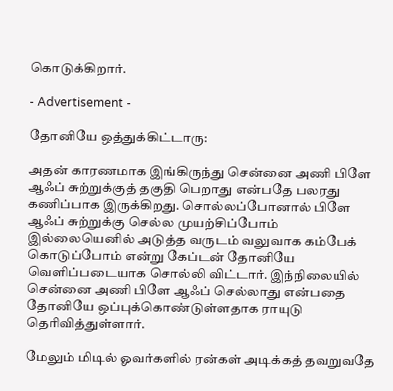கொடுக்கிறார்.

- Advertisement -

தோனியே ஒத்துக்கிட்டாரு:

அதன் காரணமாக இங்கிருந்து சென்னை அணி பிளே ஆஃப் சுற்றுக்குத் தகுதி பெறாது என்பதே பலரது கணிப்பாக இருக்கிறது. சொல்லப்போனால் பிளே ஆஃப் சுற்றுக்கு செல்ல முயற்சிப்போம் இல்லையெனில் அடுத்த வருடம் வலுவாக கம்பேக் கொடுப்போம் என்று கேப்டன் தோனியே வெளிப்படையாக சொல்லி விட்டார். இந்நிலையில் சென்னை அணி பிளே ஆஃப் செல்லாது என்பதை தோனியே ஒப்புக்கொண்டுள்ளதாக ராயுடு தெரிவித்துள்ளார்.

மேலும் மிடில் ஓவர்களில் ரன்கள் அடிக்கத் தவறுவதே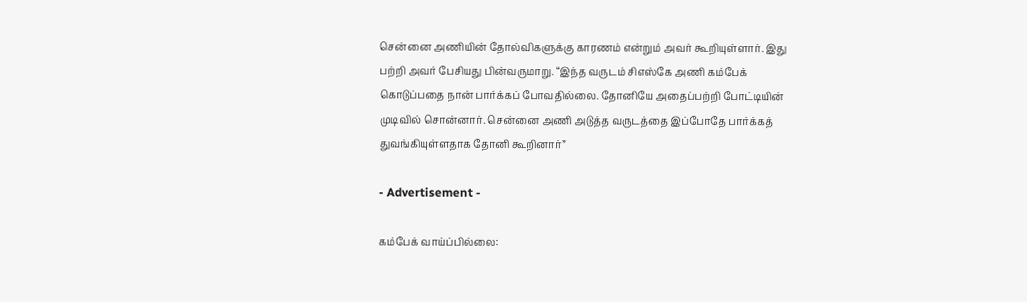சென்னை அணியின் தோல்விகளுக்கு காரணம் என்றும் அவர் கூறியுள்ளார். இது பற்றி அவர் பேசியது பின்வருமாறு. “இந்த வருடம் சிஎஸ்கே அணி கம்பேக் கொடுப்பதை நான் பார்க்கப் போவதில்லை. தோனியே அதைப்பற்றி போட்டியின் முடிவில் சொன்னார். சென்னை அணி அடுத்த வருடத்தை இப்போதே பார்க்கத் துவங்கியுள்ளதாக தோனி கூறினார்”

- Advertisement -

கம்பேக் வாய்ப்பில்லை: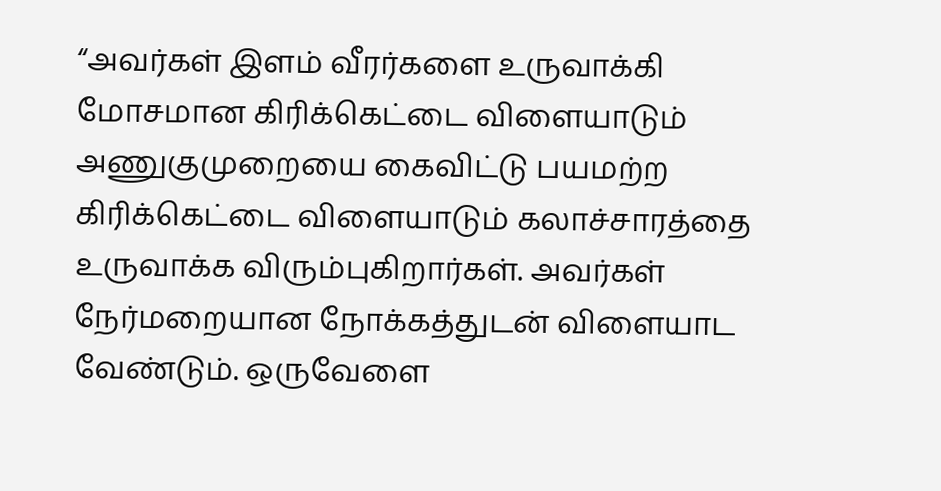“அவர்கள் இளம் வீரர்களை உருவாக்கி மோசமான கிரிக்கெட்டை விளையாடும் அணுகுமுறையை கைவிட்டு பயமற்ற கிரிக்கெட்டை விளையாடும் கலாச்சாரத்தை உருவாக்க விரும்புகிறார்கள். அவர்கள் நேர்மறையான நோக்கத்துடன் விளையாட வேண்டும். ஒருவேளை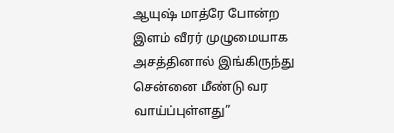ஆயுஷ் மாத்ரே போன்ற இளம் வீரர் முழுமையாக அசத்தினால் இங்கிருந்து சென்னை மீண்டு வர வாய்ப்புள்ளது”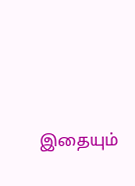இதையும்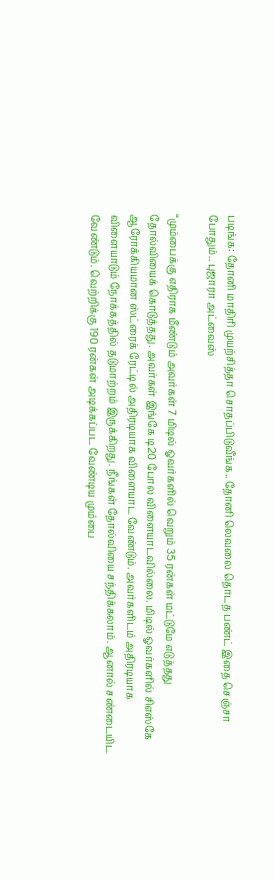படிங்க: தோனி மாதிரி முயற்சித்தா சொதப்பிடுவீங்க.. தோனி லெவலை தொடத பண்ட் இதை செஞ்சா போதும்.. புஜாரா அட்வைஸ்

“மும்பைக்கு எதிராக மீண்டும் அவர்கள் 7 மிடில் ஓவர்களில் வெறும் 35 ரன்கள் மட்டுமே எடுத்தது தோல்வியைக் கொடுத்தது. அவர்கள் இங்கே டி20 போல விளையாடவில்லை. மிடில் ஓவர்களில் சிஎஸ்கே ஆரோக்கியமான ஸ்ட்ரைக் ரேட்டில் அதிரடியாக விளையாட வேண்டும். அவர்களிடம் அதிரடியாக விளையாடும் நோக்கத்தில் தடுமாற்றம் இருக்கிறது. நீங்கள் தோல்வியை சந்திக்கலாம். ஆனால் சண்டையிட வேண்டும். வெற்றிக்கு 190 ரன்கள் அடிக்கப்பட வேண்டிய மும்பை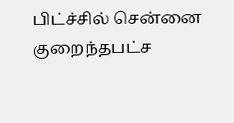பிட்ச்சில் சென்னை குறைந்தபட்ச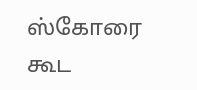ஸ்கோரை கூட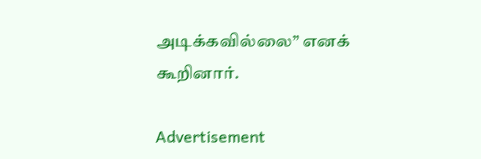அடிக்கவில்லை” எனக் கூறினார்.

Advertisement